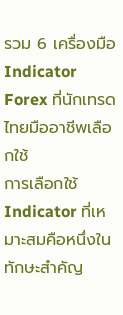รวม 6 เครื่องมือ Indicator Forex ที่นักเทรดไทยมืออาชีพเลือกใช้
การเลือกใช้ Indicator ที่เหมาะสมคือหนึ่งในทักษะสำคัญ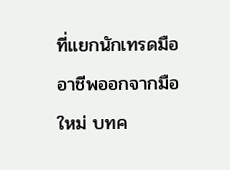ที่แยกนักเทรดมืออาชีพออกจากมือใหม่ บทค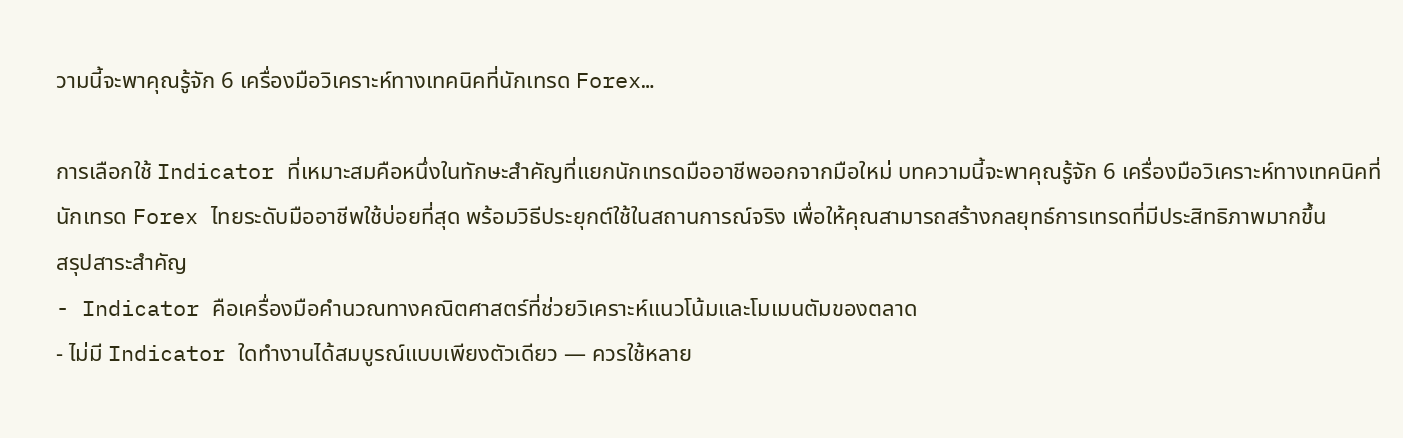วามนี้จะพาคุณรู้จัก 6 เครื่องมือวิเคราะห์ทางเทคนิคที่นักเทรด Forex…

การเลือกใช้ Indicator ที่เหมาะสมคือหนึ่งในทักษะสำคัญที่แยกนักเทรดมืออาชีพออกจากมือใหม่ บทความนี้จะพาคุณรู้จัก 6 เครื่องมือวิเคราะห์ทางเทคนิคที่นักเทรด Forex ไทยระดับมืออาชีพใช้บ่อยที่สุด พร้อมวิธีประยุกต์ใช้ในสถานการณ์จริง เพื่อให้คุณสามารถสร้างกลยุทธ์การเทรดที่มีประสิทธิภาพมากขึ้น
สรุปสาระสำคัญ
- Indicator คือเครื่องมือคำนวณทางคณิตศาสตร์ที่ช่วยวิเคราะห์แนวโน้มและโมเมนตัมของตลาด
- ไม่มี Indicator ใดทำงานได้สมบูรณ์แบบเพียงตัวเดียว — ควรใช้หลาย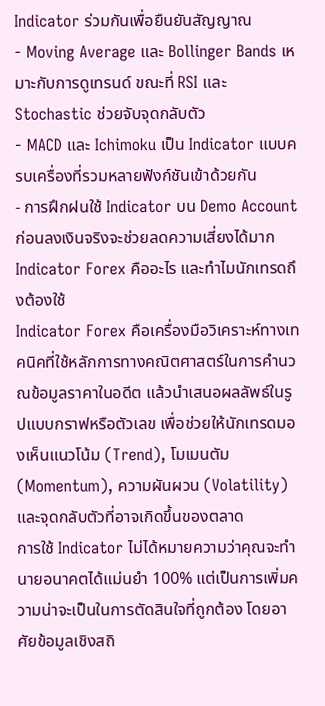Indicator ร่วมกันเพื่อยืนยันสัญญาณ
- Moving Average และ Bollinger Bands เหมาะกับการดูเทรนด์ ขณะที่ RSI และ Stochastic ช่วยจับจุดกลับตัว
- MACD และ Ichimoku เป็น Indicator แบบครบเครื่องที่รวมหลายฟังก์ชันเข้าด้วยกัน
- การฝึกฝนใช้ Indicator บน Demo Account ก่อนลงเงินจริงจะช่วยลดความเสี่ยงได้มาก
Indicator Forex คืออะไร และทำไมนักเทรดถึงต้องใช้
Indicator Forex คือเครื่องมือวิเคราะห์ทางเทคนิคที่ใช้หลักการทางคณิตศาสตร์ในการคำนวณข้อมูลราคาในอดีต แล้วนำเสนอผลลัพธ์ในรูปแบบกราฟหรือตัวเลข เพื่อช่วยให้นักเทรดมองเห็นแนวโน้ม (Trend), โมเมนตัม (Momentum), ความผันผวน (Volatility) และจุดกลับตัวที่อาจเกิดขึ้นของตลาด
การใช้ Indicator ไม่ได้หมายความว่าคุณจะทำนายอนาคตได้แม่นยำ 100% แต่เป็นการเพิ่มความน่าจะเป็นในการตัดสินใจที่ถูกต้อง โดยอาศัยข้อมูลเชิงสถิ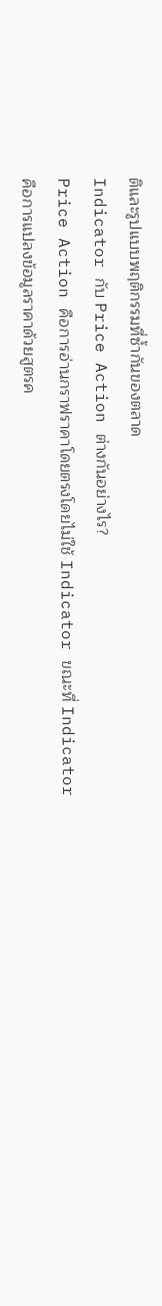ติและรูปแบบพฤติกรรมที่ซ้ำกันของตลาด
Indicator กับ Price Action ต่างกันอย่างไร?
Price Action คือการอ่านกราฟราคาโดยตรงโดยไม่ใช้ Indicator ขณะที่ Indicator คือการแปลงข้อมูลราคาด้วยสูตรค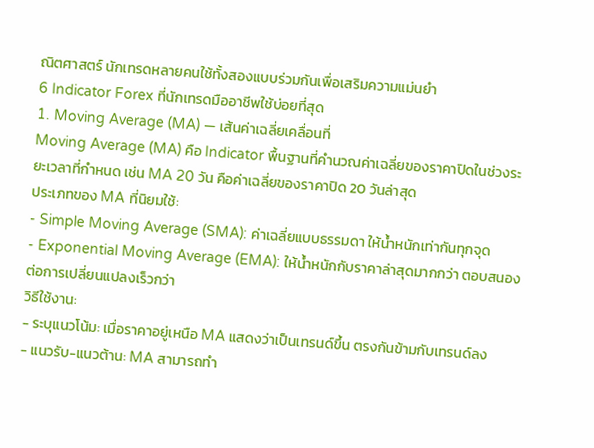ณิตศาสตร์ นักเทรดหลายคนใช้ทั้งสองแบบร่วมกันเพื่อเสริมความแม่นยำ
6 Indicator Forex ที่นักเทรดมืออาชีพใช้บ่อยที่สุด
1. Moving Average (MA) — เส้นค่าเฉลี่ยเคลื่อนที่
Moving Average (MA) คือ Indicator พื้นฐานที่คำนวณค่าเฉลี่ยของราคาปิดในช่วงระยะเวลาที่กำหนด เช่น MA 20 วัน คือค่าเฉลี่ยของราคาปิด 20 วันล่าสุด
ประเภทของ MA ที่นิยมใช้:
- Simple Moving Average (SMA): ค่าเฉลี่ยแบบธรรมดา ให้น้ำหนักเท่ากันทุกจุด
- Exponential Moving Average (EMA): ให้น้ำหนักกับราคาล่าสุดมากกว่า ตอบสนองต่อการเปลี่ยนแปลงเร็วกว่า
วิธีใช้งาน:
- ระบุแนวโน้ม: เมื่อราคาอยู่เหนือ MA แสดงว่าเป็นเทรนด์ขึ้น ตรงกันข้ามกับเทรนด์ลง
- แนวรับ-แนวต้าน: MA สามารถทำ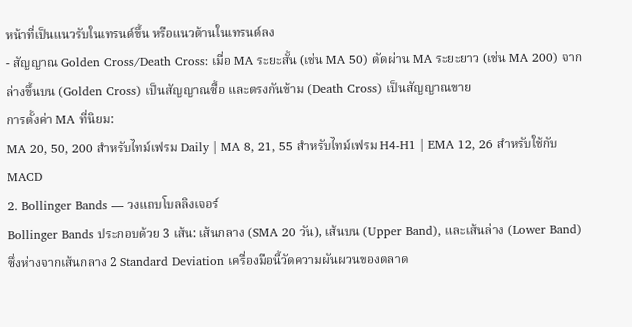หน้าที่เป็นแนวรับในเทรนด์ขึ้น หรือแนวต้านในเทรนด์ลง
- สัญญาณ Golden Cross/Death Cross: เมื่อ MA ระยะสั้น (เช่น MA 50) ตัดผ่าน MA ระยะยาว (เช่น MA 200) จากล่างขึ้นบน (Golden Cross) เป็นสัญญาณซื้อ และตรงกันข้าม (Death Cross) เป็นสัญญาณขาย
การตั้งค่า MA ที่นิยม:
MA 20, 50, 200 สำหรับไทม์เฟรม Daily | MA 8, 21, 55 สำหรับไทม์เฟรม H4-H1 | EMA 12, 26 สำหรับใช้กับ MACD
2. Bollinger Bands — วงแถบโบลลิงเจอร์
Bollinger Bands ประกอบด้วย 3 เส้น: เส้นกลาง (SMA 20 วัน), เส้นบน (Upper Band), และเส้นล่าง (Lower Band) ซึ่งห่างจากเส้นกลาง 2 Standard Deviation เครื่องมือนี้วัดความผันผวนของตลาด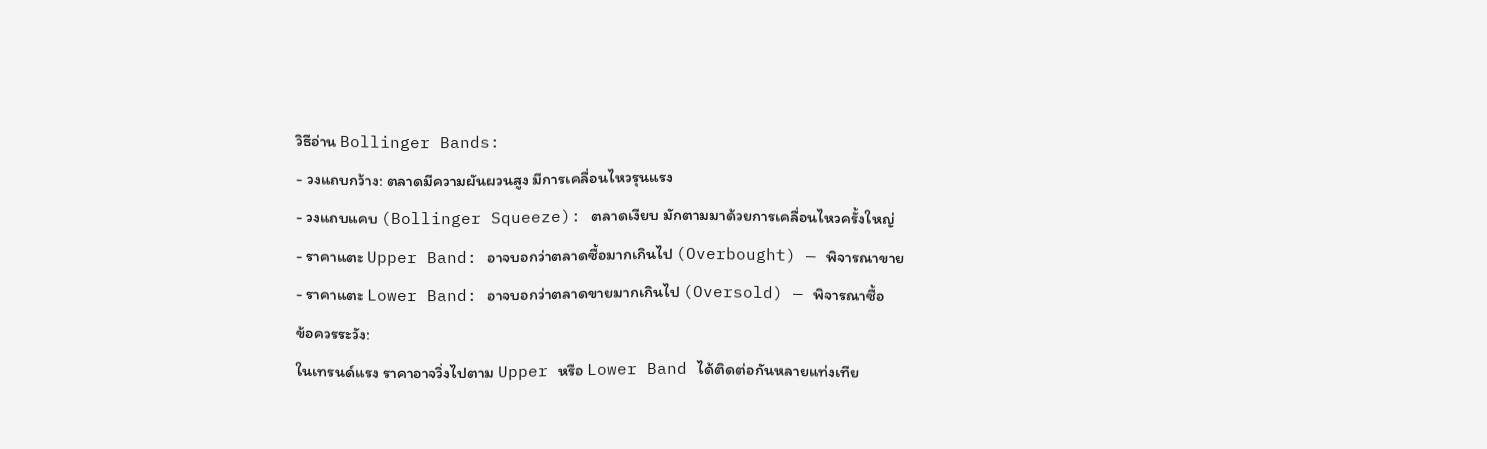วิธีอ่าน Bollinger Bands:
- วงแถบกว้าง: ตลาดมีความผันผวนสูง มีการเคลื่อนไหวรุนแรง
- วงแถบแคบ (Bollinger Squeeze): ตลาดเงียบ มักตามมาด้วยการเคลื่อนไหวครั้งใหญ่
- ราคาแตะ Upper Band: อาจบอกว่าตลาดซื้อมากเกินไป (Overbought) — พิจารณาขาย
- ราคาแตะ Lower Band: อาจบอกว่าตลาดขายมากเกินไป (Oversold) — พิจารณาซื้อ
ข้อควรระวัง:
ในเทรนด์แรง ราคาอาจวิ่งไปตาม Upper หรือ Lower Band ได้ติดต่อกันหลายแท่งเทีย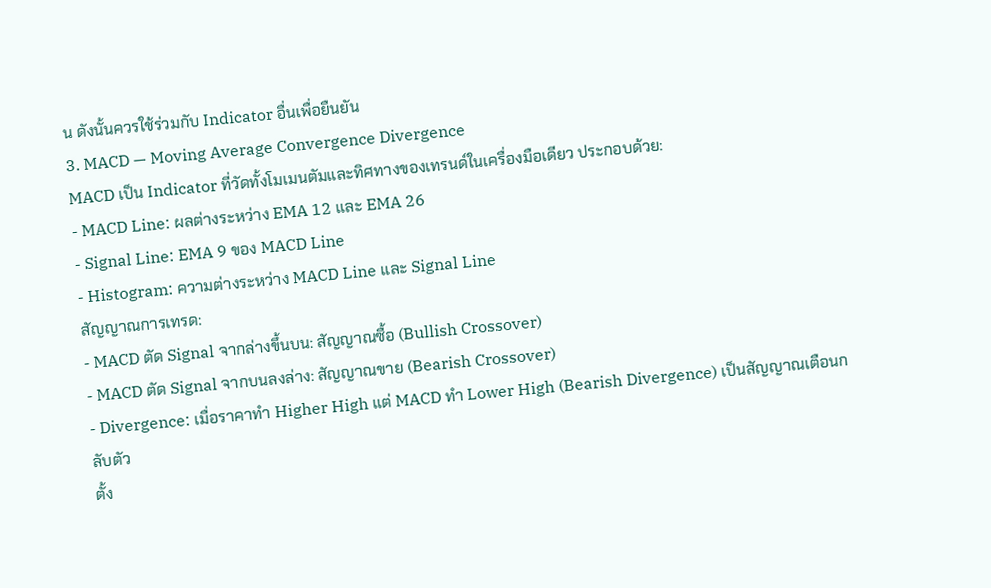น ดังนั้นควรใช้ร่วมกับ Indicator อื่นเพื่อยืนยัน
3. MACD — Moving Average Convergence Divergence
MACD เป็น Indicator ที่วัดทั้งโมเมนตัมและทิศทางของเทรนด์ในเครื่องมือเดียว ประกอบด้วย:
- MACD Line: ผลต่างระหว่าง EMA 12 และ EMA 26
- Signal Line: EMA 9 ของ MACD Line
- Histogram: ความต่างระหว่าง MACD Line และ Signal Line
สัญญาณการเทรด:
- MACD ตัด Signal จากล่างขึ้นบน: สัญญาณซื้อ (Bullish Crossover)
- MACD ตัด Signal จากบนลงล่าง: สัญญาณขาย (Bearish Crossover)
- Divergence: เมื่อราคาทำ Higher High แต่ MACD ทำ Lower High (Bearish Divergence) เป็นสัญญาณเตือนกลับตัว
ตั้ง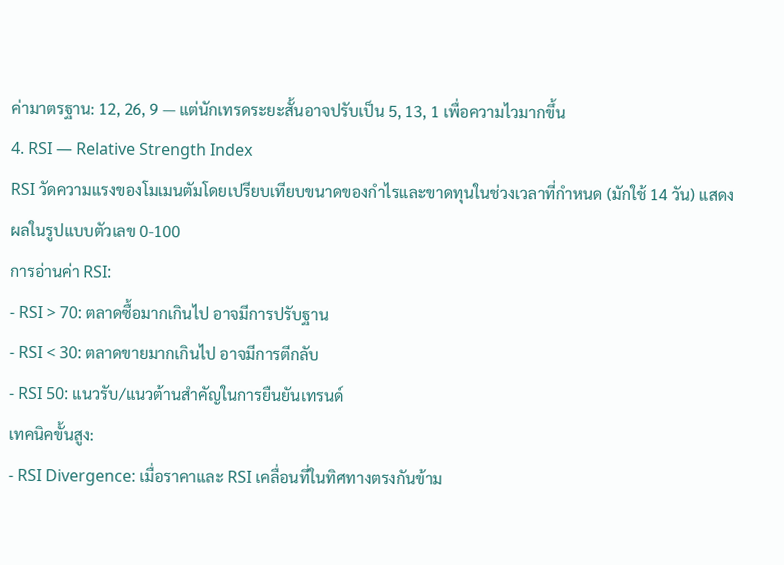ค่ามาตรฐาน: 12, 26, 9 — แต่นักเทรดระยะสั้นอาจปรับเป็น 5, 13, 1 เพื่อความไวมากขึ้น
4. RSI — Relative Strength Index
RSI วัดความแรงของโมเมนตัมโดยเปรียบเทียบขนาดของกำไรและขาดทุนในช่วงเวลาที่กำหนด (มักใช้ 14 วัน) แสดงผลในรูปแบบตัวเลข 0-100
การอ่านค่า RSI:
- RSI > 70: ตลาดซื้อมากเกินไป อาจมีการปรับฐาน
- RSI < 30: ตลาดขายมากเกินไป อาจมีการตีกลับ
- RSI 50: แนวรับ/แนวต้านสำคัญในการยืนยันเทรนด์
เทคนิคขั้นสูง:
- RSI Divergence: เมื่อราคาและ RSI เคลื่อนที่ในทิศทางตรงกันข้าม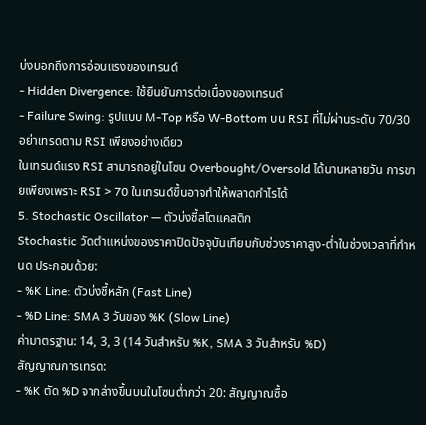บ่งบอกถึงการอ่อนแรงของเทรนด์
- Hidden Divergence: ใช้ยืนยันการต่อเนื่องของเทรนด์
- Failure Swing: รูปแบบ M-Top หรือ W-Bottom บน RSI ที่ไม่ผ่านระดับ 70/30
อย่าเทรดตาม RSI เพียงอย่างเดียว
ในเทรนด์แรง RSI สามารถอยู่ในโซน Overbought/Oversold ได้นานหลายวัน การขายเพียงเพราะ RSI > 70 ในเทรนด์ขึ้นอาจทำให้พลาดกำไรได้
5. Stochastic Oscillator — ตัวบ่งชี้สโตแคสติก
Stochastic วัดตำแหน่งของราคาปิดปัจจุบันเทียบกับช่วงราคาสูง-ต่ำในช่วงเวลาที่กำหนด ประกอบด้วย:
- %K Line: ตัวบ่งชี้หลัก (Fast Line)
- %D Line: SMA 3 วันของ %K (Slow Line)
ค่ามาตรฐาน: 14, 3, 3 (14 วันสำหรับ %K, SMA 3 วันสำหรับ %D)
สัญญาณการเทรด:
- %K ตัด %D จากล่างขึ้นบนในโซนต่ำกว่า 20: สัญญาณซื้อ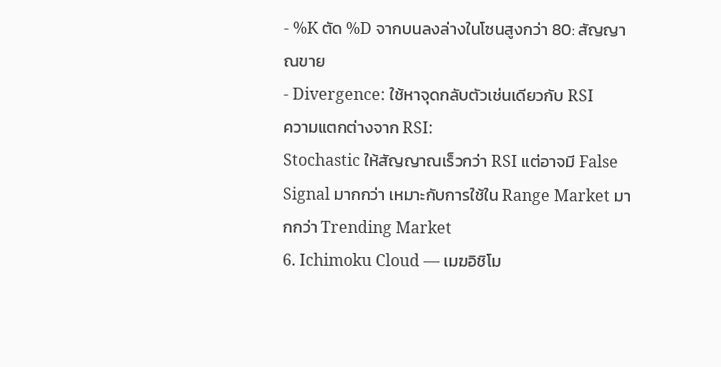- %K ตัด %D จากบนลงล่างในโซนสูงกว่า 80: สัญญาณขาย
- Divergence: ใช้หาจุดกลับตัวเช่นเดียวกับ RSI
ความแตกต่างจาก RSI:
Stochastic ให้สัญญาณเร็วกว่า RSI แต่อาจมี False Signal มากกว่า เหมาะกับการใช้ใน Range Market มากกว่า Trending Market
6. Ichimoku Cloud — เมฆอิชิโม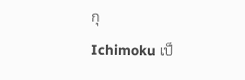กุ
Ichimoku เป็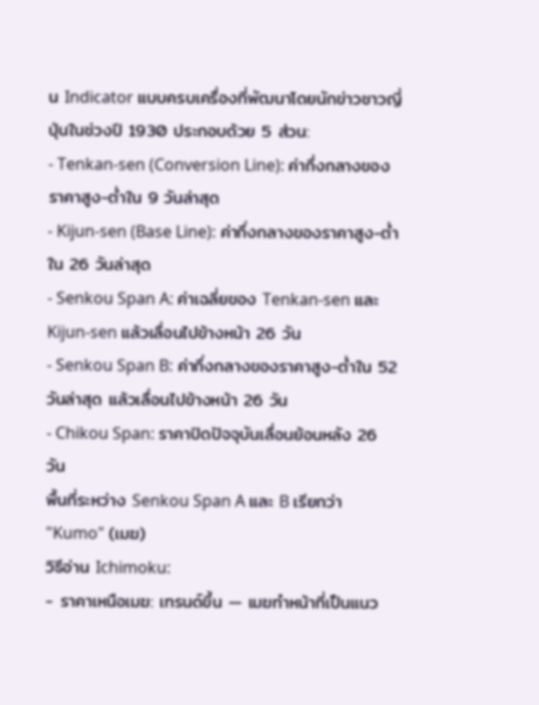น Indicator แบบครบเครื่องที่พัฒนาโดยนักข่าวชาวญี่ปุ่นในช่วงปี 1930 ประกอบด้วย 5 ส่วน:
- Tenkan-sen (Conversion Line): ค่ากึ่งกลางของราคาสูง-ต่ำใน 9 วันล่าสุด
- Kijun-sen (Base Line): ค่ากึ่งกลางของราคาสูง-ต่ำใน 26 วันล่าสุด
- Senkou Span A: ค่าเฉลี่ยของ Tenkan-sen และ Kijun-sen แล้วเลื่อนไปข้างหน้า 26 วัน
- Senkou Span B: ค่ากึ่งกลางของราคาสูง-ต่ำใน 52 วันล่าสุด แล้วเลื่อนไปข้างหน้า 26 วัน
- Chikou Span: ราคาปิดปัจจุบันเลื่อนย้อนหลัง 26 วัน
พื้นที่ระหว่าง Senkou Span A และ B เรียกว่า "Kumo" (เมฆ)
วิธีอ่าน Ichimoku:
- ราคาเหนือเมฆ: เทรนด์ขึ้น — เมฆทำหน้าที่เป็นแนว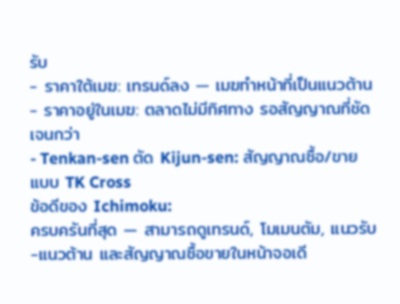รับ
- ราคาใต้เมฆ: เทรนด์ลง — เมฆทำหน้าที่เป็นแนวต้าน
- ราคาอยู่ในเมฆ: ตลาดไม่มีทิศทาง รอสัญญาณที่ชัดเจนกว่า
- Tenkan-sen ตัด Kijun-sen: สัญญาณซื้อ/ขายแบบ TK Cross
ข้อดีของ Ichimoku:
ครบครันที่สุด — สามารถดูเทรนด์, โมเมนตัม, แนวรับ-แนวต้าน และสัญญาณซื้อขายในหน้าจอเดี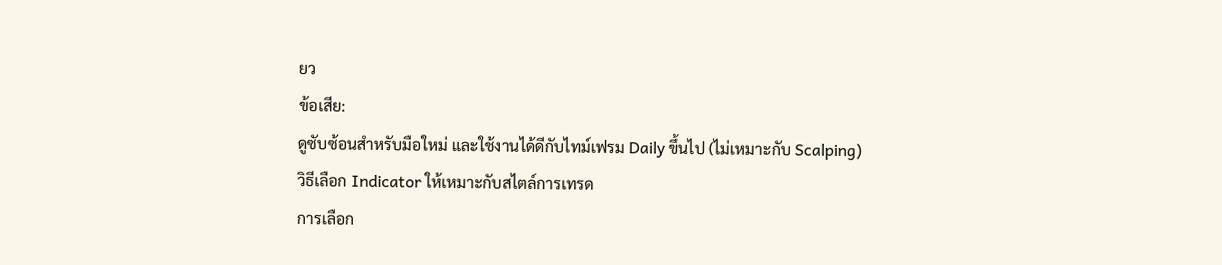ยว
ข้อเสีย:
ดูซับซ้อนสำหรับมือใหม่ และใช้งานได้ดีกับไทม์เฟรม Daily ขึ้นไป (ไม่เหมาะกับ Scalping)
วิธีเลือก Indicator ให้เหมาะกับสไตล์การเทรด
การเลือก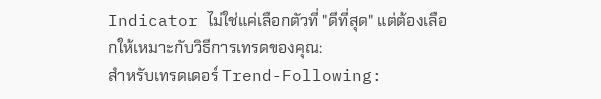Indicator ไม่ใช่แค่เลือกตัวที่ "ดีที่สุด" แต่ต้องเลือกให้เหมาะกับวิธีการเทรดของคุณ:
สำหรับเทรดเดอร์ Trend-Following: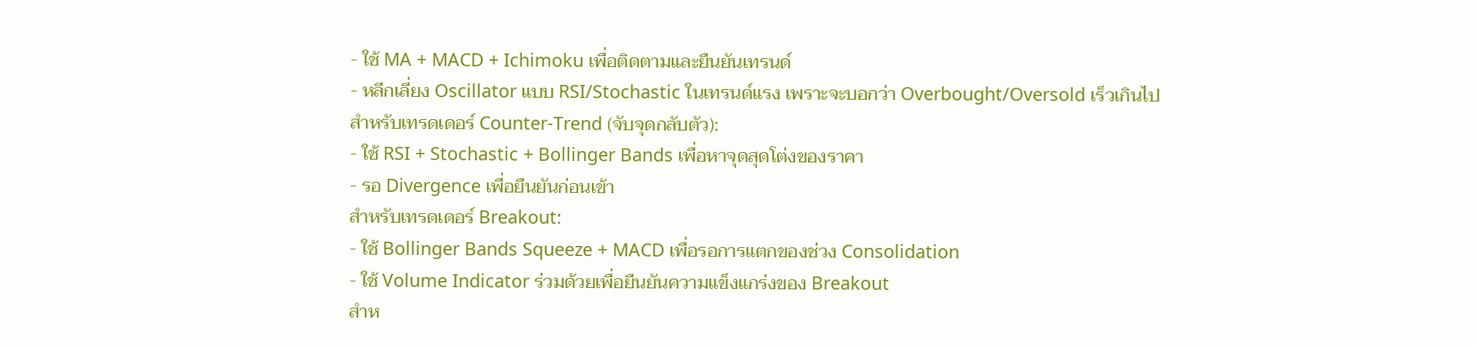- ใช้ MA + MACD + Ichimoku เพื่อติดตามและยืนยันเทรนด์
- หลีกเลี่ยง Oscillator แบบ RSI/Stochastic ในเทรนด์แรง เพราะจะบอกว่า Overbought/Oversold เร็วเกินไป
สำหรับเทรดเดอร์ Counter-Trend (จับจุดกลับตัว):
- ใช้ RSI + Stochastic + Bollinger Bands เพื่อหาจุดสุดโต่งของราคา
- รอ Divergence เพื่อยืนยันก่อนเข้า
สำหรับเทรดเดอร์ Breakout:
- ใช้ Bollinger Bands Squeeze + MACD เพื่อรอการแตกของช่วง Consolidation
- ใช้ Volume Indicator ร่วมด้วยเพื่อยืนยันความแข็งแกร่งของ Breakout
สำห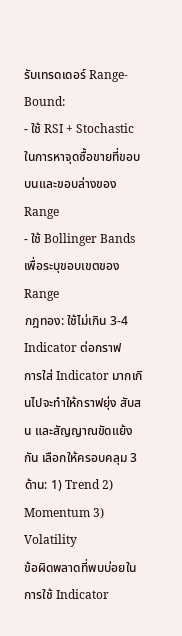รับเทรดเดอร์ Range-Bound:
- ใช้ RSI + Stochastic ในการหาจุดซื้อขายที่ขอบบนและขอบล่างของ Range
- ใช้ Bollinger Bands เพื่อระบุขอบเขตของ Range
กฎทอง: ใช้ไม่เกิน 3-4 Indicator ต่อกราฟ
การใส่ Indicator มากเกินไปจะทำให้กราฟยุ่ง สับสน และสัญญาณขัดแย้งกัน เลือกให้ครอบคลุม 3 ด้าน: 1) Trend 2) Momentum 3) Volatility
ข้อผิดพลาดที่พบบ่อยในการใช้ Indicator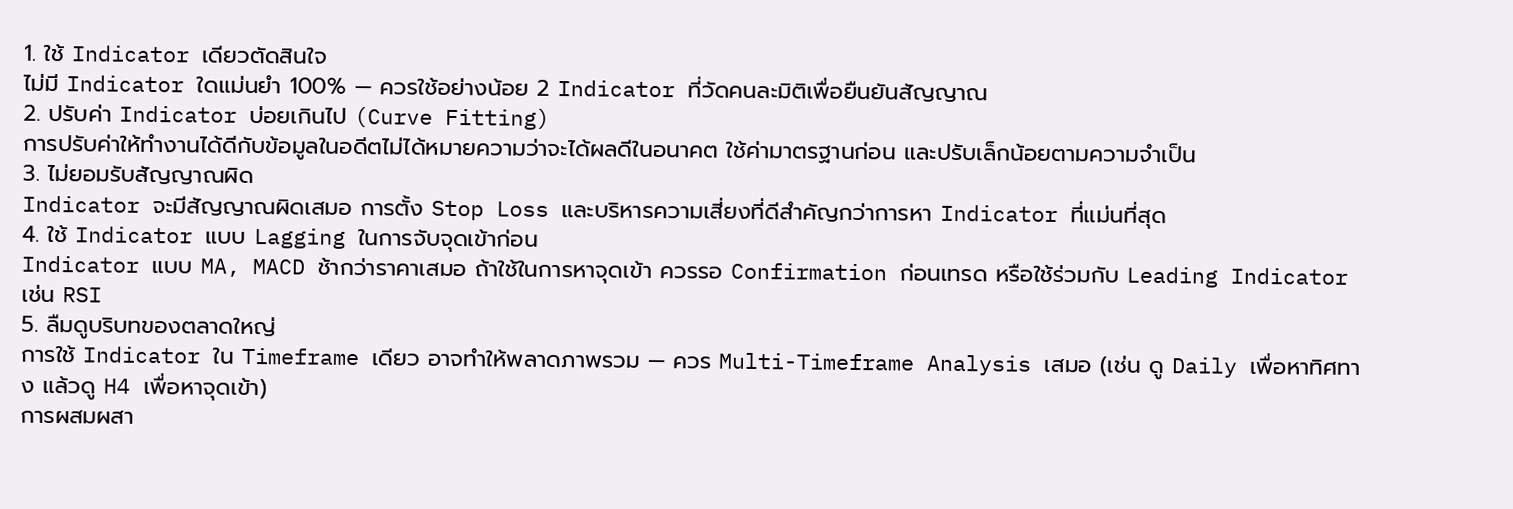1. ใช้ Indicator เดียวตัดสินใจ
ไม่มี Indicator ใดแม่นยำ 100% — ควรใช้อย่างน้อย 2 Indicator ที่วัดคนละมิติเพื่อยืนยันสัญญาณ
2. ปรับค่า Indicator บ่อยเกินไป (Curve Fitting)
การปรับค่าให้ทำงานได้ดีกับข้อมูลในอดีตไม่ได้หมายความว่าจะได้ผลดีในอนาคต ใช้ค่ามาตรฐานก่อน และปรับเล็กน้อยตามความจำเป็น
3. ไม่ยอมรับสัญญาณผิด
Indicator จะมีสัญญาณผิดเสมอ การตั้ง Stop Loss และบริหารความเสี่ยงที่ดีสำคัญกว่าการหา Indicator ที่แม่นที่สุด
4. ใช้ Indicator แบบ Lagging ในการจับจุดเข้าก่อน
Indicator แบบ MA, MACD ช้ากว่าราคาเสมอ ถ้าใช้ในการหาจุดเข้า ควรรอ Confirmation ก่อนเทรด หรือใช้ร่วมกับ Leading Indicator เช่น RSI
5. ลืมดูบริบทของตลาดใหญ่
การใช้ Indicator ใน Timeframe เดียว อาจทำให้พลาดภาพรวม — ควร Multi-Timeframe Analysis เสมอ (เช่น ดู Daily เพื่อหาทิศทาง แล้วดู H4 เพื่อหาจุดเข้า)
การผสมผสา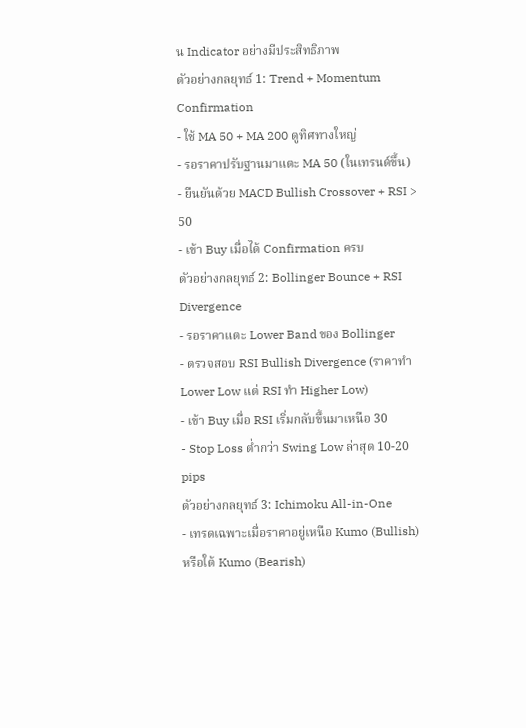น Indicator อย่างมีประสิทธิภาพ
ตัวอย่างกลยุทธ์ 1: Trend + Momentum Confirmation
- ใช้ MA 50 + MA 200 ดูทิศทางใหญ่
- รอราคาปรับฐานมาแตะ MA 50 (ในเทรนด์ขึ้น)
- ยืนยันด้วย MACD Bullish Crossover + RSI > 50
- เข้า Buy เมื่อได้ Confirmation ครบ
ตัวอย่างกลยุทธ์ 2: Bollinger Bounce + RSI Divergence
- รอราคาแตะ Lower Band ของ Bollinger
- ตรวจสอบ RSI Bullish Divergence (ราคาทำ Lower Low แต่ RSI ทำ Higher Low)
- เข้า Buy เมื่อ RSI เริ่มกลับขึ้นมาเหนือ 30
- Stop Loss ต่ำกว่า Swing Low ล่าสุด 10-20 pips
ตัวอย่างกลยุทธ์ 3: Ichimoku All-in-One
- เทรดเฉพาะเมื่อราคาอยู่เหนือ Kumo (Bullish) หรือใต้ Kumo (Bearish)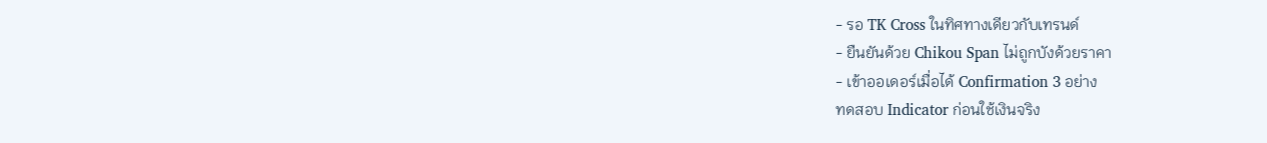- รอ TK Cross ในทิศทางเดียวกับเทรนด์
- ยืนยันด้วย Chikou Span ไม่ถูกบังด้วยราคา
- เข้าออเดอร์เมื่อได้ Confirmation 3 อย่าง
ทดสอบ Indicator ก่อนใช้เงินจริง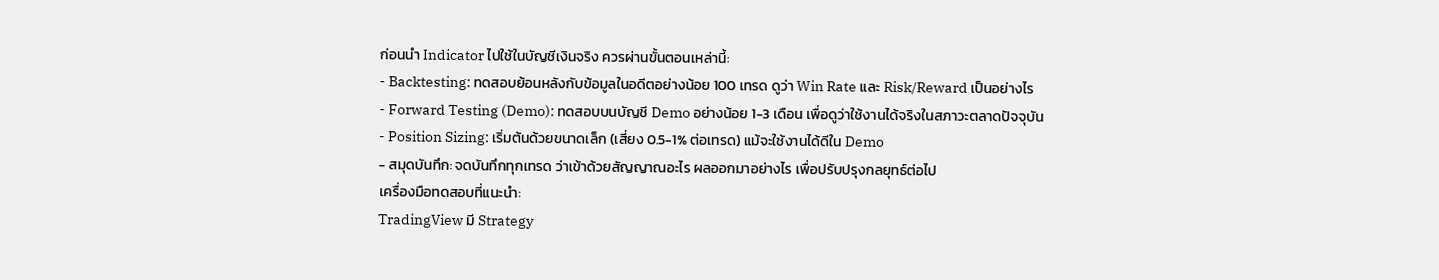ก่อนนำ Indicator ไปใช้ในบัญชีเงินจริง ควรผ่านขั้นตอนเหล่านี้:
- Backtesting: ทดสอบย้อนหลังกับข้อมูลในอดีตอย่างน้อย 100 เทรด ดูว่า Win Rate และ Risk/Reward เป็นอย่างไร
- Forward Testing (Demo): ทดสอบบนบัญชี Demo อย่างน้อย 1-3 เดือน เพื่อดูว่าใช้งานได้จริงในสภาวะตลาดปัจจุบัน
- Position Sizing: เริ่มต้นด้วยขนาดเล็ก (เสี่ยง 0.5-1% ต่อเทรด) แม้จะใช้งานได้ดีใน Demo
- สมุดบันทึก: จดบันทึกทุกเทรด ว่าเข้าด้วยสัญญาณอะไร ผลออกมาอย่างไร เพื่อปรับปรุงกลยุทธ์ต่อไป
เครื่องมือทดสอบที่แนะนำ:
TradingView มี Strategy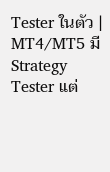Tester ในตัว | MT4/MT5 มี Strategy Tester แต่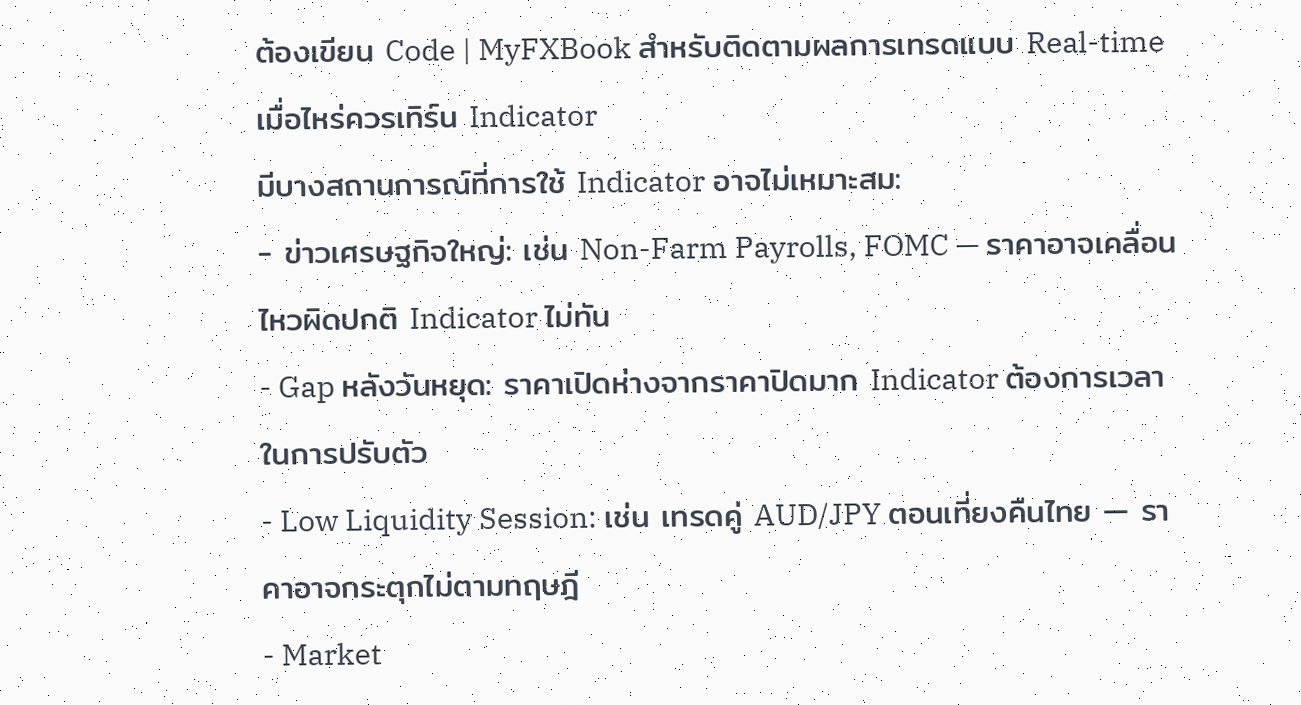ต้องเขียน Code | MyFXBook สำหรับติดตามผลการเทรดแบบ Real-time
เมื่อไหร่ควรเทิร์น Indicator
มีบางสถานการณ์ที่การใช้ Indicator อาจไม่เหมาะสม:
- ข่าวเศรษฐกิจใหญ่: เช่น Non-Farm Payrolls, FOMC — ราคาอาจเคลื่อนไหวผิดปกติ Indicator ไม่ทัน
- Gap หลังวันหยุด: ราคาเปิดห่างจากราคาปิดมาก Indicator ต้องการเวลาในการปรับตัว
- Low Liquidity Session: เช่น เทรดคู่ AUD/JPY ตอนเที่ยงคืนไทย — ราคาอาจกระตุกไม่ตามทฤษฎี
- Market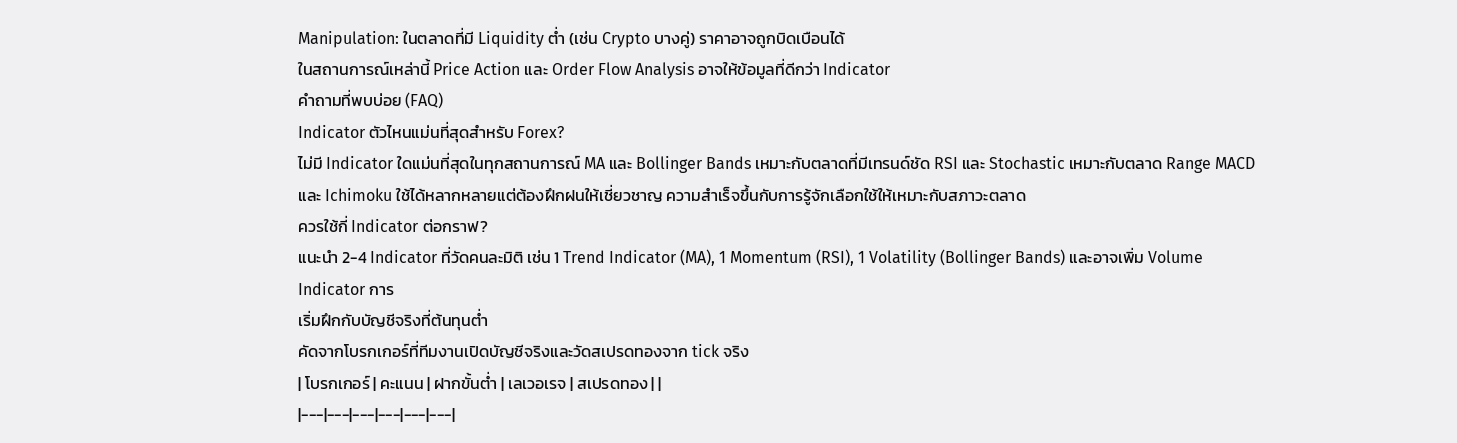Manipulation: ในตลาดที่มี Liquidity ต่ำ (เช่น Crypto บางคู่) ราคาอาจถูกบิดเบือนได้
ในสถานการณ์เหล่านี้ Price Action และ Order Flow Analysis อาจให้ข้อมูลที่ดีกว่า Indicator
คำถามที่พบบ่อย (FAQ)
Indicator ตัวไหนแม่นที่สุดสำหรับ Forex?
ไม่มี Indicator ใดแม่นที่สุดในทุกสถานการณ์ MA และ Bollinger Bands เหมาะกับตลาดที่มีเทรนด์ชัด RSI และ Stochastic เหมาะกับตลาด Range MACD และ Ichimoku ใช้ได้หลากหลายแต่ต้องฝึกฝนให้เชี่ยวชาญ ความสำเร็จขึ้นกับการรู้จักเลือกใช้ให้เหมาะกับสภาวะตลาด
ควรใช้กี่ Indicator ต่อกราฟ?
แนะนำ 2-4 Indicator ที่วัดคนละมิติ เช่น 1 Trend Indicator (MA), 1 Momentum (RSI), 1 Volatility (Bollinger Bands) และอาจเพิ่ม Volume Indicator การ
เริ่มฝึกกับบัญชีจริงที่ต้นทุนต่ำ
คัดจากโบรกเกอร์ที่ทีมงานเปิดบัญชีจริงและวัดสเปรดทองจาก tick จริง
| โบรกเกอร์ | คะแนน | ฝากขั้นต่ำ | เลเวอเรจ | สเปรดทอง | |
|---|---|---|---|---|---|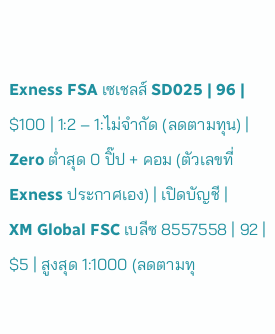Exness FSA เซเชลส์ SD025 | 96 | $100 | 1:2 – 1:ไม่จำกัด (ลดตามทุน) | Zero ต่ำสุด 0 ปิ๊ป + คอม (ตัวเลขที่ Exness ประกาศเอง) | เปิดบัญชี |
XM Global FSC เบลีซ 8557558 | 92 | $5 | สูงสุด 1:1000 (ลดตามทุ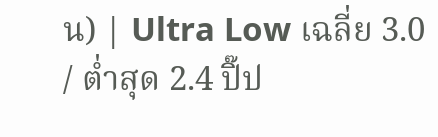น) | Ultra Low เฉลี่ย 3.0 / ต่ำสุด 2.4 ปิ๊ป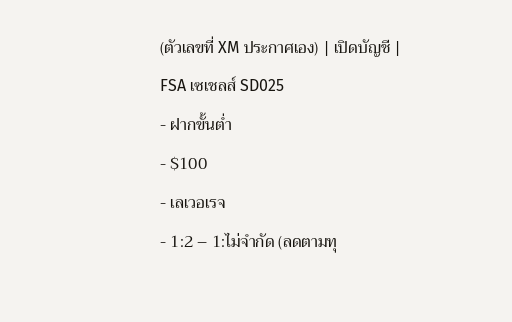(ตัวเลขที่ XM ประกาศเอง) | เปิดบัญชี |
FSA เซเชลส์ SD025
- ฝากขั้นต่ำ
- $100
- เลเวอเรจ
- 1:2 – 1:ไม่จำกัด (ลดตามทุ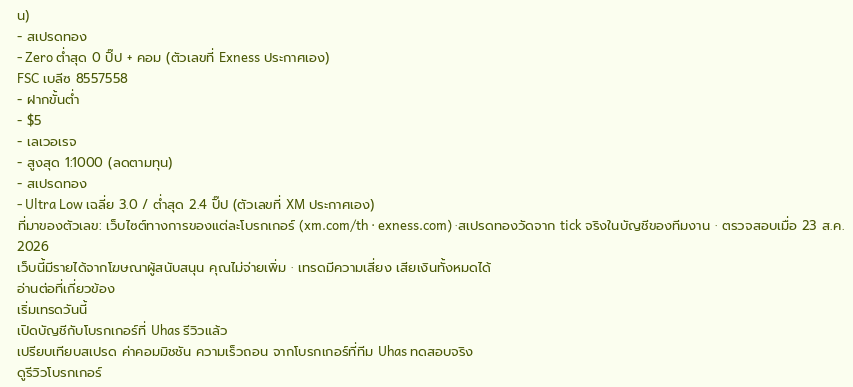น)
- สเปรดทอง
- Zero ต่ำสุด 0 ปิ๊ป + คอม (ตัวเลขที่ Exness ประกาศเอง)
FSC เบลีซ 8557558
- ฝากขั้นต่ำ
- $5
- เลเวอเรจ
- สูงสุด 1:1000 (ลดตามทุน)
- สเปรดทอง
- Ultra Low เฉลี่ย 3.0 / ต่ำสุด 2.4 ปิ๊ป (ตัวเลขที่ XM ประกาศเอง)
ที่มาของตัวเลข: เว็บไซต์ทางการของแต่ละโบรกเกอร์ (xm.com/th · exness.com) ·สเปรดทองวัดจาก tick จริงในบัญชีของทีมงาน · ตรวจสอบเมื่อ 23 ส.ค. 2026
เว็บนี้มีรายได้จากโฆษณาผู้สนับสนุน คุณไม่จ่ายเพิ่ม · เทรดมีความเสี่ยง เสียเงินทั้งหมดได้
อ่านต่อที่เกี่ยวข้อง
เริ่มเทรดวันนี้
เปิดบัญชีกับโบรกเกอร์ที่ Uhas รีวิวแล้ว
เปรียบเทียบสเปรด ค่าคอมมิชชัน ความเร็วถอน จากโบรกเกอร์ที่ทีม Uhas ทดสอบจริง
ดูรีวิวโบรกเกอร์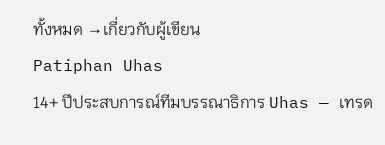ทั้งหมด →เกี่ยวกับผู้เขียน
Patiphan Uhas
14+ ปีประสบการณ์ทีมบรรณาธิการ Uhas — เทรด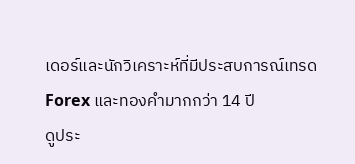เดอร์และนักวิเคราะห์ที่มีประสบการณ์เทรด Forex และทองคำมากกว่า 14 ปี
ดูประ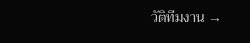วัติทีมงาน →